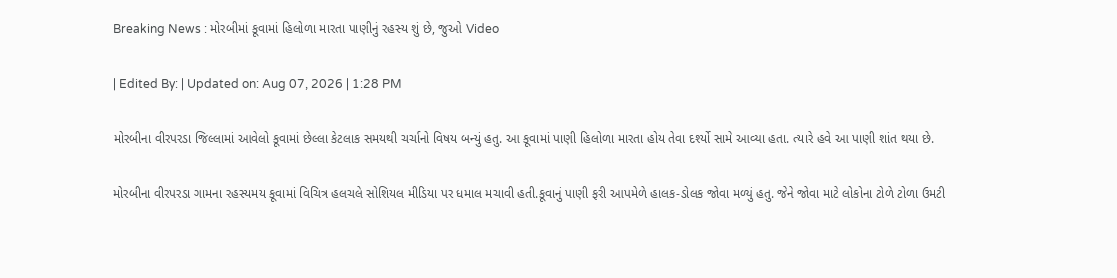Breaking News : મોરબીમાં કૂવામાં હિલોળા મારતા પાણીનું રહસ્ય શું છે, જુઓ Video

| Edited By: | Updated on: Aug 07, 2026 | 1:28 PM

મોરબીના વીરપરડા જિલ્લામાં આવેલો કૂવામાં છેલ્લા કેટલાક સમયથી ચર્ચાનો વિષય બન્યું હતુ. આ કૂવામાં પાણી હિલોળા મારતા હોય તેવા દર્શ્યો સામે આવ્યા હતા. ત્યારે હવે આ પાણી શાંત થયા છે.

મોરબીના વીરપરડા ગામના રહસ્યમય કૂવામાં વિચિત્ર હલચલે સોશિયલ મીડિયા પર ધમાલ મચાવી હતી.કૂવાનું પાણી ફરી આપમેળે હાલક-ડોલક જોવા મળ્યું હતુ. જેને જોવા માટે લોકોના ટોળે ટોળા ઉમટી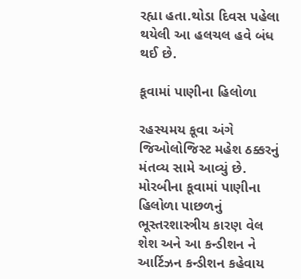રહ્યા હતા.થોડા દિવસ પહેલા થયેલી આ હલચલ હવે બંધ થઈ છે.

કૂવામાં પાણીના હિલોળા

રહસ્યમય કૂવા અંગે જિઓલોજિસ્ટ મહેશ ઠક્કરનું મંતવ્ય સામે આવ્યું છે. મોરબીના કૂવામાં પાણીના હિલોળા પાછળનું ભૂસ્તરશાસ્ત્રીય કારણ વેલ શેશ અને આ કન્ડીશન ને આર્ટિઝન કન્ડીશન કહેવાય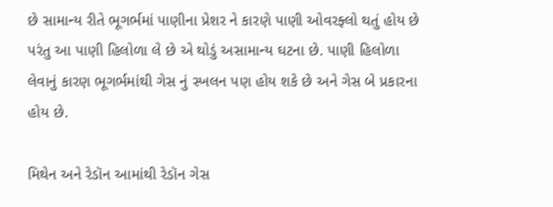છે સામાન્ય રીતે ભૂગર્ભમાં પાણીના પ્રેશર ને કારણે પાણી ઓવરફ્લો થતું હોય છે પરંતુ આ પાણી હિલોળા લે છે એ થોડું અસામાન્ય ઘટના છે. પાણી હિલોળા લેવાનું કારણ ભૂગર્ભમાંથી ગેસ નું સ્ખલન પણ હોય શકે છે અને ગેસ બે પ્રકારના હોય છે.

મિથેન અને રેડૉન આમાંથી રેડૉન ગેસ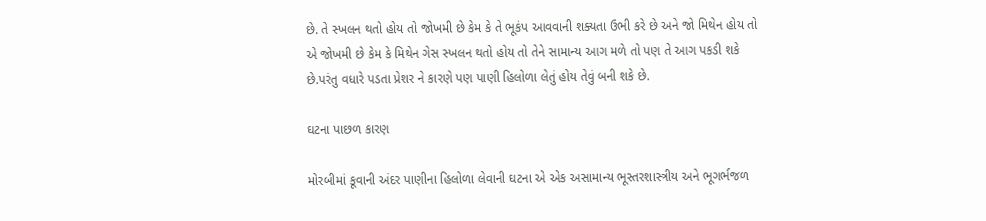છે. તે સ્ખલન થતો હોય તો જોખમી છે કેમ કે તે ભૂકંપ આવવાની શક્યતા ઉભી કરે છે અને જો મિથેન હોય તો એ જોખમી છે કેમ કે મિથેન ગેસ સ્ખલન થતો હોય તો તેને સામાન્ય આગ મળે તો પણ તે આગ પકડી શકે છે.પરંતુ વધારે પડતા પ્રેશર ને કારણે પણ પાણી હિલોળા લેતું હોય તેવું બની શકે છે.

ઘટના પાછળ કારણ

મોરબીમાં કૂવાની અંદર પાણીના હિલોળા લેવાની ઘટના એ એક અસામાન્ય ભૂસ્તરશાસ્ત્રીય અને ભૂગર્ભજળ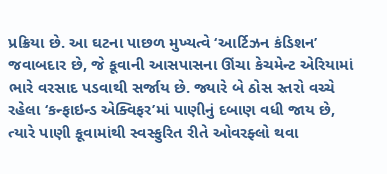પ્રક્રિયા છે. આ ઘટના પાછળ મુખ્યત્વે ‘આર્ટિઝન કંડિશન’ જવાબદાર છે, જે કૂવાની આસપાસના ઊંચા કેચમેન્ટ એરિયામાં ભારે વરસાદ પડવાથી સર્જાય છે. જ્યારે બે ઠોસ સ્તરો વચ્ચે રહેલા ‘કન્ફાઇન્ડ એક્વિફર’માં પાણીનું દબાણ વધી જાય છે, ત્યારે પાણી કૂવામાંથી સ્વસ્ફુરિત રીતે ઓવરફ્લો થવા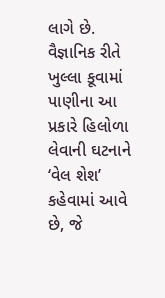લાગે છે. વૈજ્ઞાનિક રીતે ખુલ્લા કૂવામાં પાણીના આ પ્રકારે હિલોળા લેવાની ઘટનાને ‘વેલ શેશ’ કહેવામાં આવે છે, જે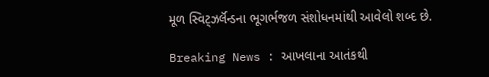મૂળ સ્વિટ્ઝર્લૅન્ડના ભૂગર્ભજળ સંશોધનમાંથી આવેલો શબ્દ છે.

Breaking News : આખલાના આતંકથી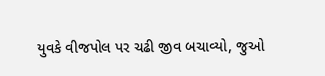યુવકે વીજપોલ પર ચઢી જીવ બચાવ્યો, જુઓ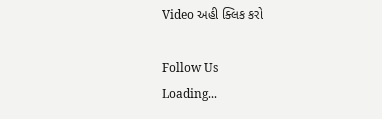Video અહી ક્લિક કરો

Follow Us
Loading...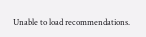Unable to load recommendations.